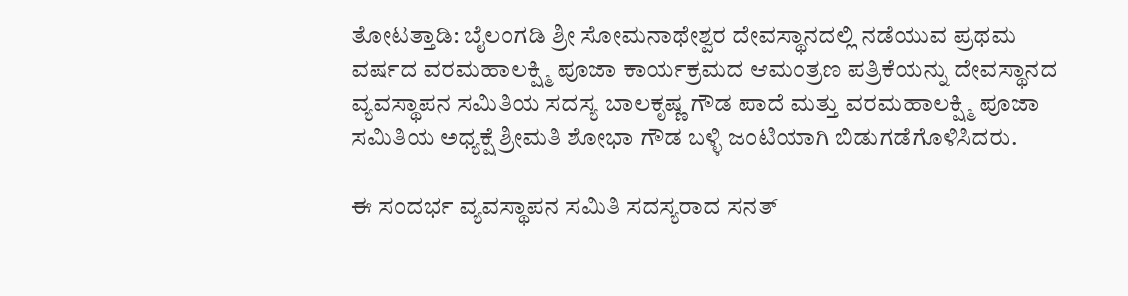ತೋಟತ್ತಾಡಿ: ಬೈಲಂಗಡಿ ಶ್ರೀ ಸೋಮನಾಥೇಶ್ವರ ದೇವಸ್ಥಾನದಲ್ಲಿ ನಡೆಯುವ ಪ್ರಥಮ ವರ್ಷದ ವರಮಹಾಲಕ್ಷ್ಮಿ ಪೂಜಾ ಕಾರ್ಯಕ್ರಮದ ಆಮಂತ್ರಣ ಪತ್ರಿಕೆಯನ್ನು ದೇವಸ್ಥಾನದ ವ್ಯವಸ್ಥಾಪನ ಸಮಿತಿಯ ಸದಸ್ಯ ಬಾಲಕೃಷ್ಣ ಗೌಡ ಪಾದೆ ಮತ್ತು ವರಮಹಾಲಕ್ಷ್ಮಿ ಪೂಜಾ ಸಮಿತಿಯ ಅಧ್ಯಕ್ಷೆ ಶ್ರೀಮತಿ ಶೋಭಾ ಗೌಡ ಬಳ್ಳಿ ಜಂಟಿಯಾಗಿ ಬಿಡುಗಡೆಗೊಳಿಸಿದರು.

ಈ ಸಂದರ್ಭ ವ್ಯವಸ್ಥಾಪನ ಸಮಿತಿ ಸದಸ್ಯರಾದ ಸನತ್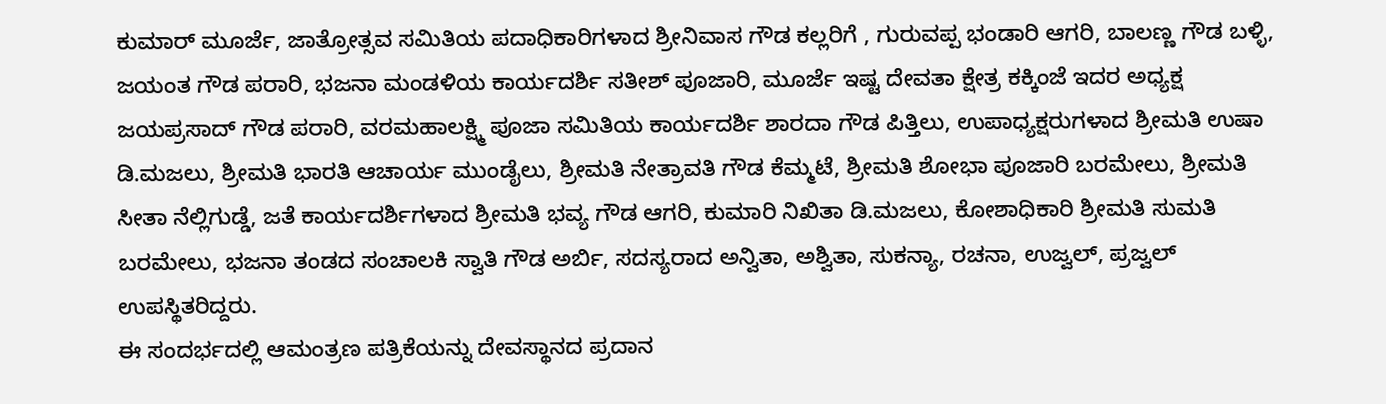ಕುಮಾರ್ ಮೂರ್ಜೆ, ಜಾತ್ರೋತ್ಸವ ಸಮಿತಿಯ ಪದಾಧಿಕಾರಿಗಳಾದ ಶ್ರೀನಿವಾಸ ಗೌಡ ಕಲ್ಲರಿಗೆ , ಗುರುವಪ್ಪ ಭಂಡಾರಿ ಆಗರಿ, ಬಾಲಣ್ಣ ಗೌಡ ಬಳ್ಳಿ, ಜಯಂತ ಗೌಡ ಪರಾರಿ, ಭಜನಾ ಮಂಡಳಿಯ ಕಾರ್ಯದರ್ಶಿ ಸತೀಶ್ ಪೂಜಾರಿ, ಮೂರ್ಜೆ ಇಷ್ಟ ದೇವತಾ ಕ್ಷೇತ್ರ ಕಕ್ಕಿಂಜೆ ಇದರ ಅಧ್ಯಕ್ಷ ಜಯಪ್ರಸಾದ್ ಗೌಡ ಪರಾರಿ, ವರಮಹಾಲಕ್ಷ್ಮಿ ಪೂಜಾ ಸಮಿತಿಯ ಕಾರ್ಯದರ್ಶಿ ಶಾರದಾ ಗೌಡ ಪಿತ್ತಿಲು, ಉಪಾಧ್ಯಕ್ಷರುಗಳಾದ ಶ್ರೀಮತಿ ಉಷಾ ಡಿ.ಮಜಲು, ಶ್ರೀಮತಿ ಭಾರತಿ ಆಚಾರ್ಯ ಮುಂಡೈಲು, ಶ್ರೀಮತಿ ನೇತ್ರಾವತಿ ಗೌಡ ಕೆಮ್ಮಟೆ, ಶ್ರೀಮತಿ ಶೋಭಾ ಪೂಜಾರಿ ಬರಮೇಲು, ಶ್ರೀಮತಿ ಸೀತಾ ನೆಲ್ಲಿಗುಡ್ಡೆ, ಜತೆ ಕಾರ್ಯದರ್ಶಿಗಳಾದ ಶ್ರೀಮತಿ ಭವ್ಯ ಗೌಡ ಆಗರಿ, ಕುಮಾರಿ ನಿಖಿತಾ ಡಿ.ಮಜಲು, ಕೋಶಾಧಿಕಾರಿ ಶ್ರೀಮತಿ ಸುಮತಿ ಬರಮೇಲು, ಭಜನಾ ತಂಡದ ಸಂಚಾಲಕಿ ಸ್ವಾತಿ ಗೌಡ ಅರ್ಬಿ, ಸದಸ್ಯರಾದ ಅನ್ವಿತಾ, ಅಶ್ವಿತಾ, ಸುಕನ್ಯಾ, ರಚನಾ, ಉಜ್ವಲ್, ಪ್ರಜ್ವಲ್ ಉಪಸ್ಥಿತರಿದ್ದರು.
ಈ ಸಂದರ್ಭದಲ್ಲಿ ಆಮಂತ್ರಣ ಪತ್ರಿಕೆಯನ್ನು ದೇವಸ್ಥಾನದ ಪ್ರದಾನ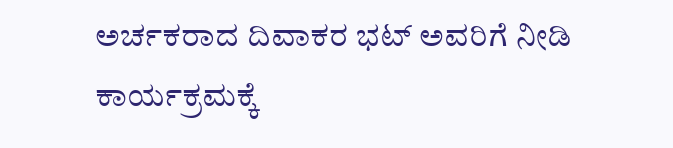ಅರ್ಚಕರಾದ ದಿವಾಕರ ಭಟ್ ಅವರಿಗೆ ನೀಡಿ ಕಾರ್ಯಕ್ರಮಕ್ಕೆ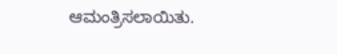ಆಮಂತ್ರಿಸಲಾಯಿತು.